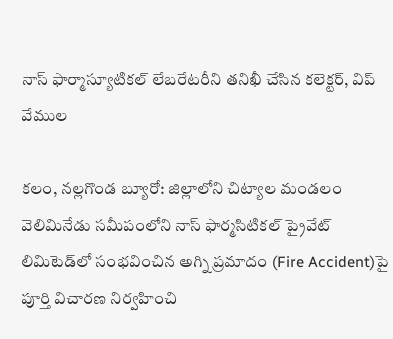నాస్ ఫార్మాస్యూటికల్ లేబరేటరీని తనిఖీ చేసిన కలెక్టర్, విప్ వేముల

కలం, నల్లగొండ బ్యూరో: జిల్లాలోని చిట్యాల మండలం వెలిమినేడు సమీపంలోని నాస్ ఫార్మసిటికల్ ప్రైవేట్ లిమిటెడ్‌లో సంభవించిన అగ్ని ప్రమాదం (Fire Accident)పై పూర్తి విచారణ నిర్వహించి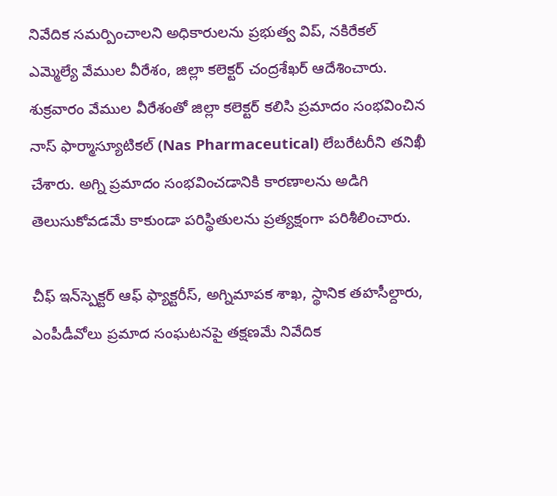నివేదిక సమర్పించాలని అధికారులను ప్రభుత్వ విప్, నకిరేకల్ ఎమ్మెల్యే వేముల వీరేశం, జిల్లా కలెక్టర్ చంద్రశేఖర్ ఆదేశించారు. శుక్రవారం వేముల వీరేశంతో జిల్లా కలెక్టర్ కలిసి ప్రమాదం సంభవించిన నాస్ ఫార్మాస్యూటికల్ (Nas Pharmaceutical) లేబరేటరీని తనిఖీ చేశారు. అగ్ని ప్రమాదం సంభవించడానికి కారణాలను అడిగి తెలుసుకోవడమే కాకుండా పరిస్థితులను ప్రత్యక్షంగా పరిశీలించారు.

చీఫ్ ఇన్‌స్పెక్టర్ ఆఫ్ ఫ్యాక్టరీస్, అగ్నిమాపక శాఖ, స్థానిక తహసీల్దారు, ఎంపీడీవోలు ప్రమాద సంఘటనపై తక్షణమే నివేదిక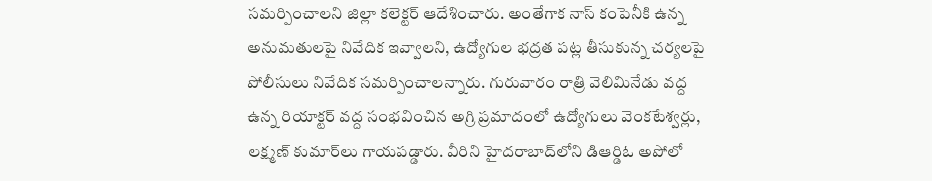సమర్పించాలని జిల్లా కలెక్టర్ ఆదేశించారు. అంతేగాక నాస్ కంపెనీకి ఉన్న అనుమతులపై నివేదిక ఇవ్వాలని, ఉద్యోగుల భద్రత పట్ల తీసుకున్న చర్యలపై పోలీసులు నివేదిక సమర్పించాలన్నారు. గురువారం రాత్రి వెలిమినేడు వద్ద ఉన్న రియాక్టర్ వద్ద సంభవించిన అగ్రి ప్రమాదంలో ఉద్యోగులు వెంకటేశ్వర్లు, లక్ష్మణ్ కుమార్‌లు గాయపడ్డారు. వీరిని హైదరాబాద్‌లోని డిఆర్డిఓ అపోలో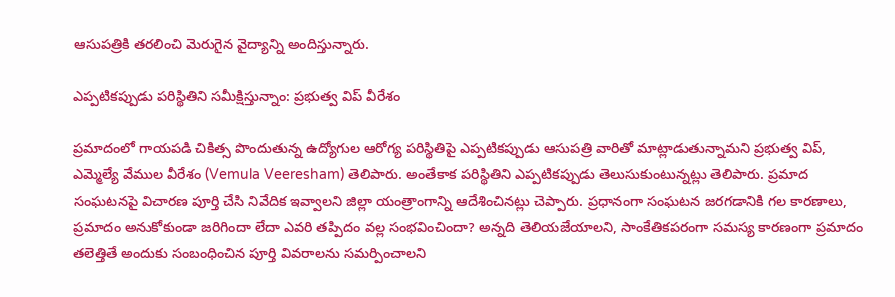ఆసుపత్రికి తరలించి మెరుగైన వైద్యాన్ని అందిస్తున్నారు.

ఎప్పటికప్పుడు పరిస్థితిని సమీక్షిస్తున్నాం: ప్రభుత్వ విప్ వీరేశం

ప్రమాదంలో గాయపడి చికిత్స పొందుతున్న ఉద్యోగుల ఆరోగ్య పరిస్థితిపై ఎప్పటికప్పుడు ఆసుపత్రి వారితో మాట్లాడుతున్నామని ప్రభుత్వ విప్, ఎమ్మెల్యే వేముల వీరేశం (Vemula Veeresham) తెలిపారు. అంతేకాక పరిస్థితిని ఎప్పటికప్పుడు తెలుసుకుంటున్నట్లు తెలిపారు. ప్రమాద సంఘటనపై విచారణ పూర్తి చేసి నివేదిక ఇవ్వాలని జిల్లా యంత్రాంగాన్ని ఆదేశించినట్లు చెప్పారు. ప్రధానంగా సంఘటన జరగడానికి గల కారణాలు, ప్రమాదం అనుకోకుండా జరిగిందా లేదా ఎవరి తప్పిదం వల్ల సంభవించిందా? అన్నది తెలియజేయాలని, సాంకేతికపరంగా సమస్య కారణంగా ప్రమాదం తలెత్తితే అందుకు సంబంధించిన పూర్తి వివరాలను సమర్పించాలని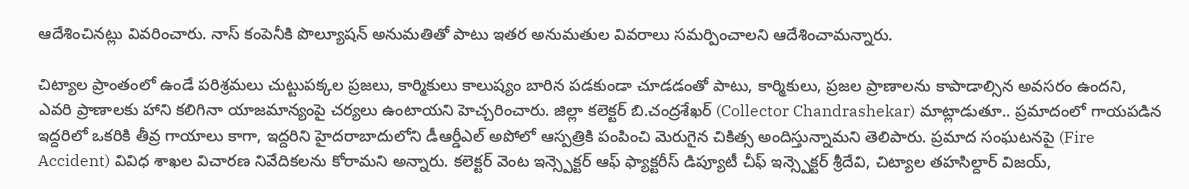ఆదేశించినట్లు వివరించారు. నాస్ కంపెనీకి పొల్యూషన్ అనుమతితో పాటు ఇతర అనుమతుల వివరాలు సమర్పించాలని ఆదేశించామన్నారు.

చిట్యాల ప్రాంతంలో ఉండే పరిశ్రమలు చుట్టుపక్కల ప్రజలు, కార్మికులు కాలుష్యం బారిన పడకుండా చూడడంతో పాటు, కార్మికులు, ప్రజల ప్రాణాలను కాపాడాల్సిన అవసరం ఉందని, ఎవరి ప్రాణాలకు హాని కలిగినా యాజమాన్యంపై చర్యలు ఉంటాయని హెచ్చరించారు. జిల్లా కలెక్టర్ బి.చంద్రశేఖర్ (Collector Chandrashekar) మాట్లాడుతూ.. ప్రమాదంలో గాయపడిన ఇద్దరిలో ఒకరికి తీవ్ర గాయాలు కాగా, ఇద్దరిని హైదరాబాదులోని డీఆర్డీఎల్ అపోలో ఆస్పత్రికి పంపించి మెరుగైన చికిత్స అందిస్తున్నామని తెలిపారు. ప్రమాద సంఘటనపై (Fire Accident) వివిధ శాఖల విచారణ నివేదికలను కోరామని అన్నారు. కలెక్టర్ వెంట ఇన్స్పెక్టర్ ఆఫ్ ఫ్యాక్టరీస్ డిప్యూటీ చీఫ్ ఇన్స్పెక్టర్ శ్రీదేవి, చిట్యాల తహసిల్దార్ విజయ్,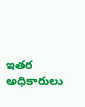ఇతర అధికారులు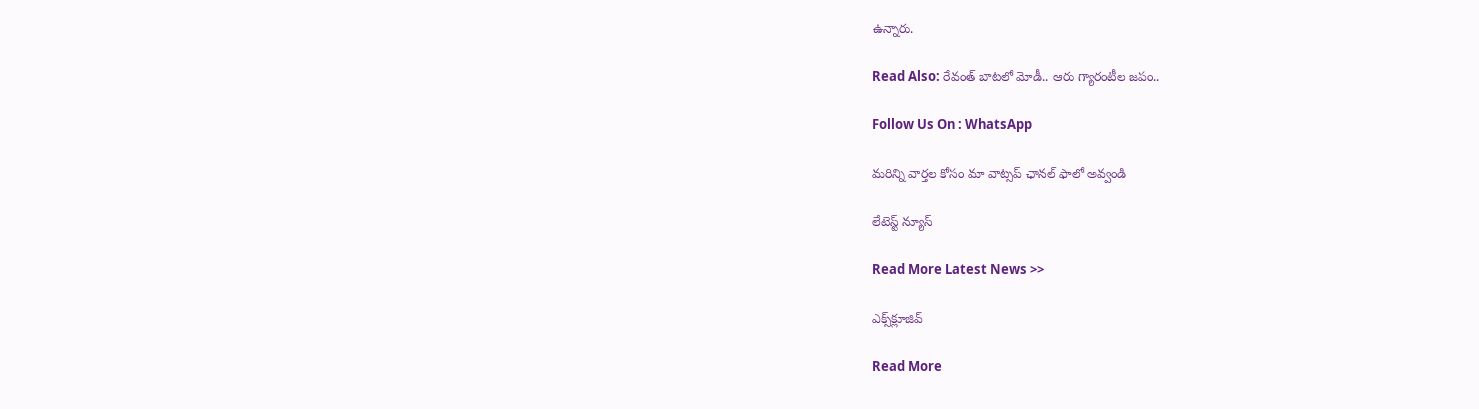ఉన్నారు.

Read Also: రేవంత్ బాటలో మోడీ.. ఆరు గ్యారంటీల జపం..

Follow Us On : WhatsApp

మ‌రిన్ని వార్త‌ల కోసం మా వాట్స‌ప్ ఛాన‌ల్ ఫాలో అవ్వండి

లేటెస్ట్ న్యూస్‌

Read More Latest News >>

ఎక్స్‌క్లూజివ్‌

Read More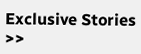Exclusive Stories >>